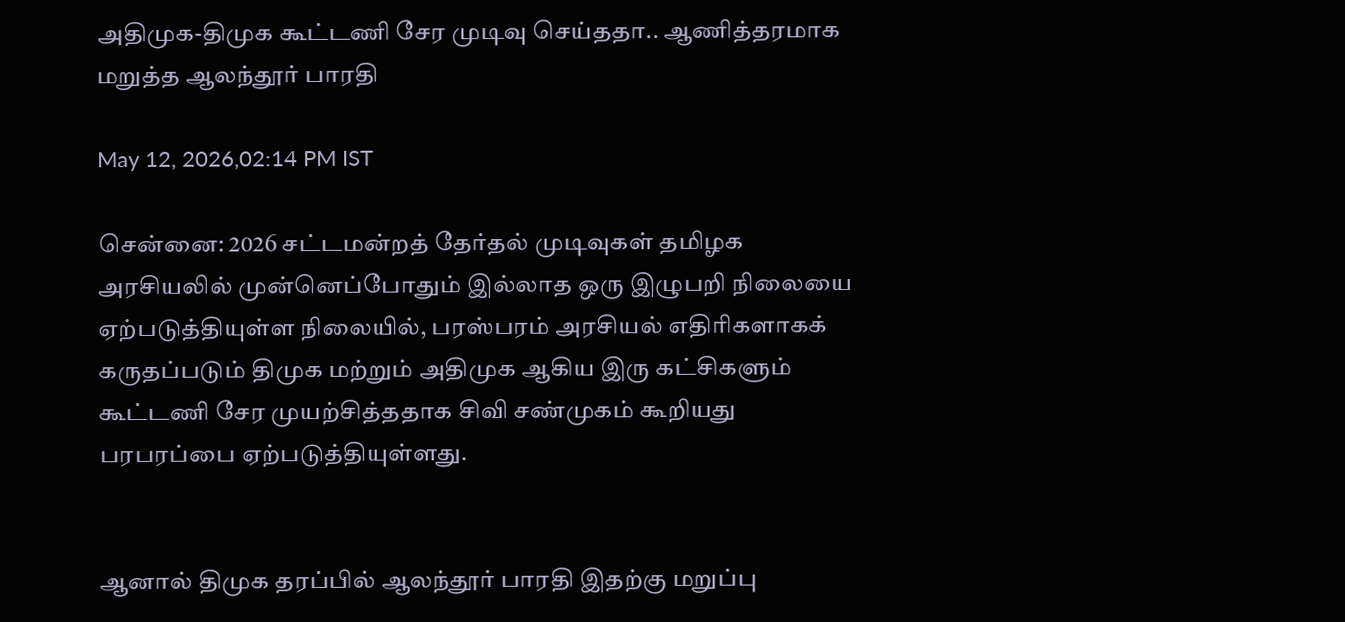அதிமுக-திமுக கூட்டணி சேர முடிவு செய்ததா.. ஆணித்தரமாக மறுத்த ஆலந்தூர் பாரதி

May 12, 2026,02:14 PM IST

சென்னை: 2026 சட்டமன்றத் தேர்தல் முடிவுகள் தமிழக அரசியலில் முன்னெப்போதும் இல்லாத ஒரு இழுபறி நிலையை ஏற்படுத்தியுள்ள நிலையில், பரஸ்பரம் அரசியல் எதிரிகளாகக் கருதப்படும் திமுக மற்றும் அதிமுக ஆகிய இரு கட்சிகளும் கூட்டணி சேர முயற்சித்ததாக சிவி சண்முகம் கூறியது பரபரப்பை ஏற்படுத்தியுள்ளது.


ஆனால் திமுக தரப்பில் ஆலந்தூர் பாரதி இதற்கு மறுப்பு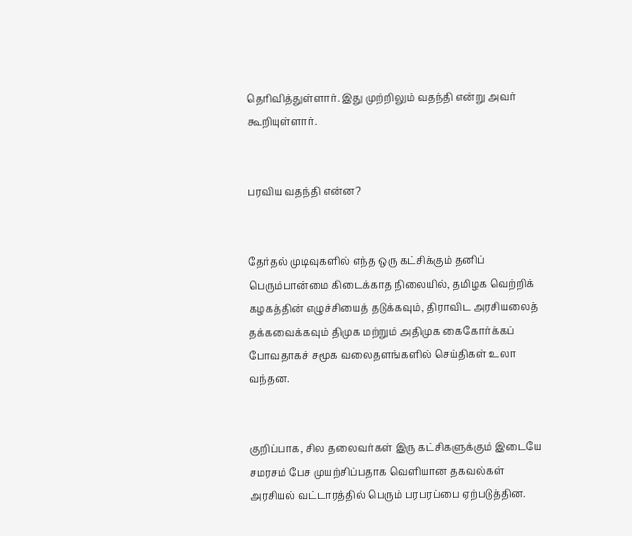தெரிவித்துள்ளார். இது முற்றிலும் வதந்தி என்று அவர் கூறியுள்ளார்.


பரவிய வதந்தி என்ன?


தேர்தல் முடிவுகளில் எந்த ஒரு கட்சிக்கும் தனிப் பெரும்பான்மை கிடைக்காத நிலையில், தமிழக வெற்றிக் கழகத்தின் எழுச்சியைத் தடுக்கவும், திராவிட அரசியலைத் தக்கவைக்கவும் திமுக மற்றும் அதிமுக கைகோர்க்கப் போவதாகச் சமூக வலைதளங்களில் செய்திகள் உலா வந்தன.


குறிப்பாக, சில தலைவர்கள் இரு கட்சிகளுக்கும் இடையே சமரசம் பேச முயற்சிப்பதாக வெளியான தகவல்கள் அரசியல் வட்டாரத்தில் பெரும் பரபரப்பை ஏற்படுத்தின.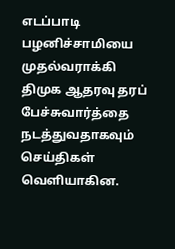எடப்பாடி பழனிச்சாமியை முதல்வராக்கி திமுக ஆதரவு தரப் பேச்சுவார்த்தை நடத்துவதாகவும் செய்திகள் வெளியாகின.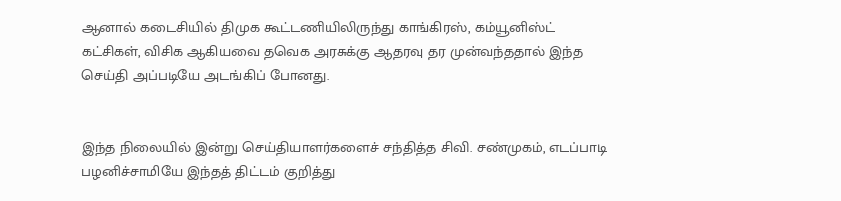ஆனால் கடைசியில் திமுக கூட்டணியிலிருந்து காங்கிரஸ், கம்யூனிஸ்ட் கட்சிகள், விசிக ஆகியவை தவெக அரசுக்கு ஆதரவு தர முன்வந்ததால் இந்த செய்தி அப்படியே அடங்கிப் போனது.


இந்த நிலையில் இன்று செய்தியாளர்களைச் சந்தித்த சிவி. சண்முகம், எடப்பாடி பழனிச்சாமியே இந்தத் திட்டம் குறித்து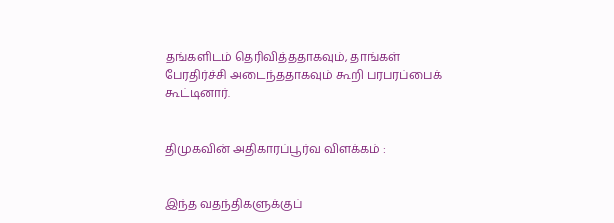தங்களிடம் தெரிவித்ததாகவும், தாங்கள் பேரதிர்ச்சி அடைந்ததாகவும் கூறி பரபரப்பைக் கூட்டினார்.


திமுகவின் அதிகாரப்பூர்வ விளக்கம் :


இந்த வதந்திகளுக்குப்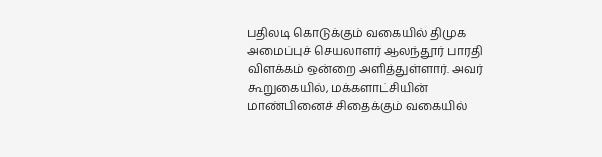பதிலடி கொடுக்கும் வகையில் திமுக அமைப்புச் செயலாளர் ஆலந்தூர் பாரதி விளக்கம் ஒன்றை அளித்துள்ளார். அவர் கூறுகையில், மக்களாட்சியின் மாண்பினைச் சிதைக்கும் வகையில்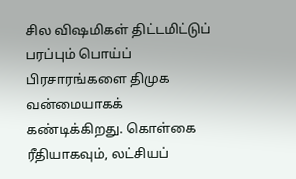சில விஷமிகள் திட்டமிட்டுப் பரப்பும் பொய்ப் பிரசாரங்களை திமுக வன்மையாகக் கண்டிக்கிறது. கொள்கை ரீதியாகவும், லட்சியப்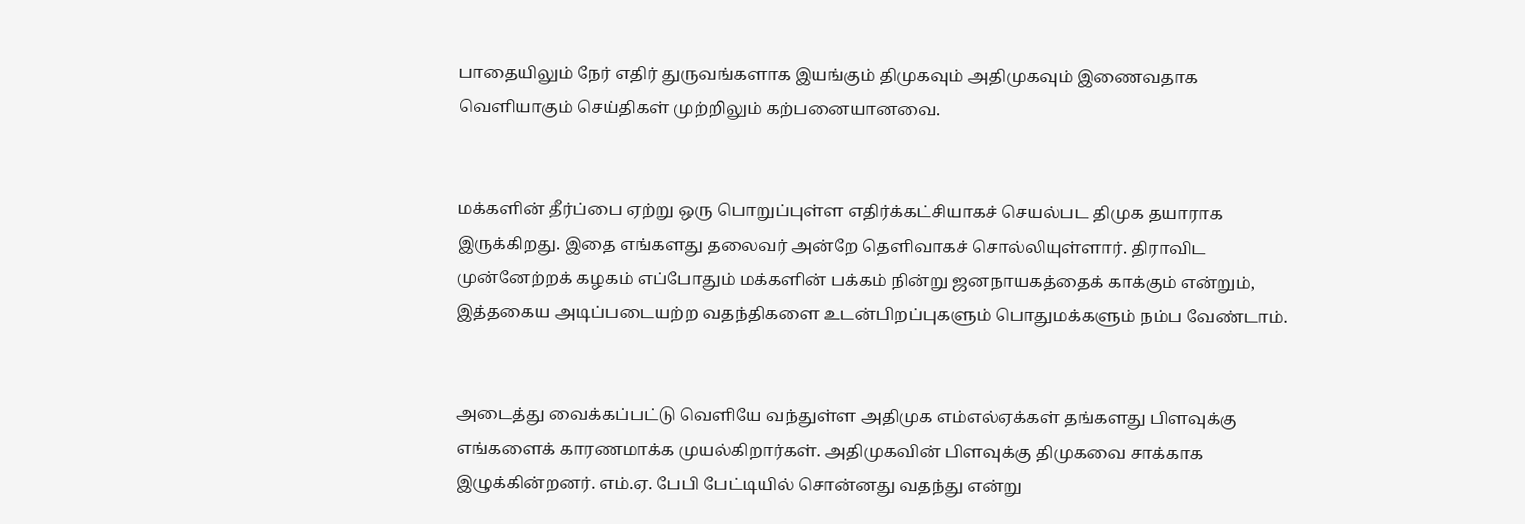பாதையிலும் நேர் எதிர் துருவங்களாக இயங்கும் திமுகவும் அதிமுகவும் இணைவதாக வெளியாகும் செய்திகள் முற்றிலும் கற்பனையானவை.


மக்களின் தீர்ப்பை ஏற்று ஒரு பொறுப்புள்ள எதிர்க்கட்சியாகச் செயல்பட திமுக தயாராக இருக்கிறது. இதை எங்களது தலைவர் அன்றே தெளிவாகச் சொல்லியுள்ளார். திராவிட முன்னேற்றக் கழகம் எப்போதும் மக்களின் பக்கம் நின்று ஜனநாயகத்தைக் காக்கும் என்றும், இத்தகைய அடிப்படையற்ற வதந்திகளை உடன்பிறப்புகளும் பொதுமக்களும் நம்ப வேண்டாம்.


அடைத்து வைக்கப்பட்டு வெளியே வந்துள்ள அதிமுக எம்எல்ஏக்கள் தங்களது பிளவுக்கு எங்களைக் காரணமாக்க முயல்கிறார்கள். அதிமுகவின் பிளவுக்கு திமுகவை சாக்காக இழுக்கின்றனர். எம்.ஏ. பேபி பேட்டியில் சொன்னது வதந்து என்று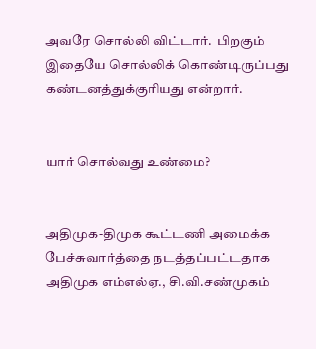அவரே சொல்லி விட்டார்.  பிறகும் இதையே சொல்லிக் கொண்டிருப்பது கண்டனத்துக்குரியது என்றார்.


யார் சொல்வது உண்மை?


அதிமுக-திமுக கூட்டணி அமைக்க பேச்சுவார்த்தை நடத்தப்பட்டதாக அதிமுக எம்எல்ஏ., சி.வி.சண்முகம்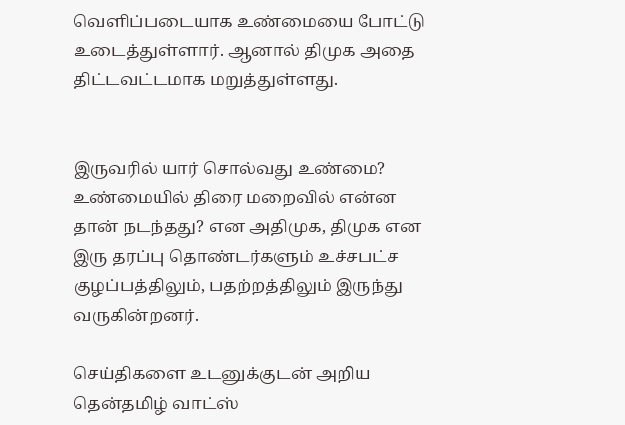வெளிப்படையாக உண்மையை போட்டு உடைத்துள்ளார். ஆனால் திமுக அதை திட்டவட்டமாக மறுத்துள்ளது.


இருவரில் யார் சொல்வது உண்மை? உண்மையில் திரை மறைவில் என்ன தான் நடந்தது? என அதிமுக, திமுக என இரு தரப்பு தொண்டர்களும் உச்சபட்ச குழப்பத்திலும், பதற்றத்திலும் இருந்து வருகின்றனர்.

செய்திகளை உடனுக்குடன் அறிய தென்தமிழ் வாட்ஸ்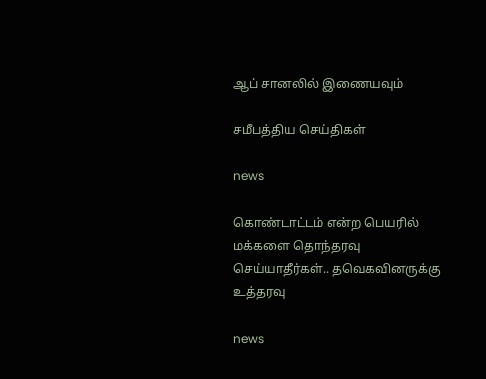ஆப் சானலில் இணையவும்

சமீபத்திய செய்திகள்

news

கொண்டாட்டம் என்ற பெயரில் மக்களை தொந்தரவு செய்யாதீர்கள்.. தவெகவினருக்கு உத்தரவு

news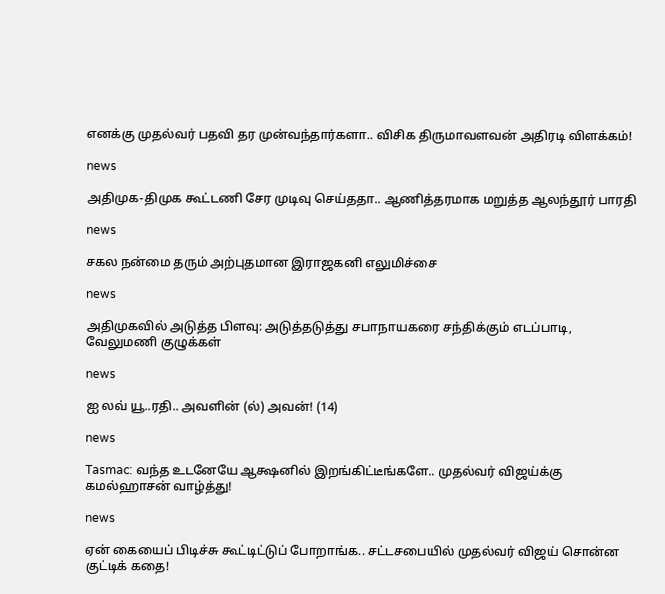எனக்கு முதல்வர் பதவி தர முன்வந்தார்களா.. விசிக திருமாவளவன் அதிரடி விளக்கம்!

news

அதிமுக-திமுக கூட்டணி சேர முடிவு செய்ததா.. ஆணித்தரமாக மறுத்த ஆலந்தூர் பாரதி

news

சகல நன்மை தரும் அற்புதமான இராஜகனி எலுமிச்சை

news

அதிமுகவில் அடுத்த பிளவு: அடுத்தடுத்து சபாநாயகரை சந்திக்கும் எடப்பாடி, வேலுமணி குழுக்கள்

news

ஐ லவ் யூ..ரதி.. அவளின் (ல்) அவன்! (14)

news

Tasmac: வந்த உடனேயே ஆக்ஷனில் இறங்கிட்டீங்களே.. முதல்வர் விஜய்க்கு கமல்ஹாசன் வாழ்த்து!

news

ஏன் கையைப் பிடிச்சு கூட்டிட்டுப் போறாங்க.. சட்டசபையில் முதல்வர் விஜய் சொன்ன குட்டிக் கதை!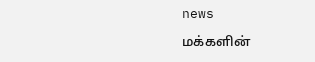news

மக்களின்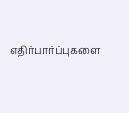எதிர்பார்ப்புகளை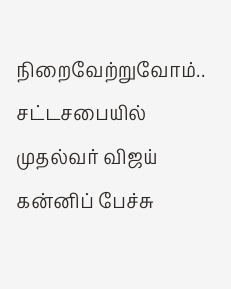நிறைவேற்றுவோம்.. சட்டசபையில் முதல்வர் விஜய் கன்னிப் பேச்சு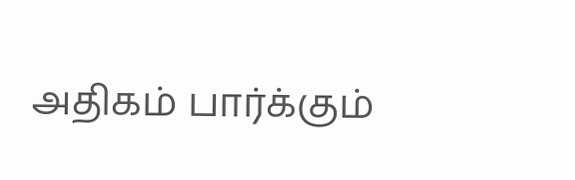அதிகம் பார்க்கும்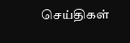செய்திகள்